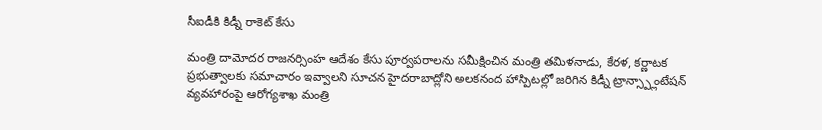సీఐడీకి కిడ్నీ రాకెట్ కేసు

మంత్రి దామోదర రాజనర్సింహ ఆదేశం కేసు పూర్వపరాలను సమీక్షించిన మంత్రి తమిళనాడు, కేరళ, కర్ణాటక ప్రభుత్వాలకు సమాచారం ఇవ్వాలని సూచన హైదరాబాద్లోని అలకనంద హాస్పిటల్లో జరిగిన కిడ్నీ ట్రాన్స్ప్లాంటేషన్ వ్యవహారంపై ఆరోగ్యశాఖ మంత్రి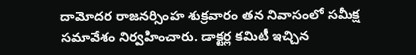దామోదర రాజనర్సింహ శుక్రవారం తన నివాసంలో సమీక్ష సమావేశం నిర్వహించారు. డాక్టర్ల కమిటీ ఇచ్చిన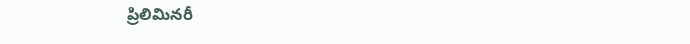ప్రిలిమినరీ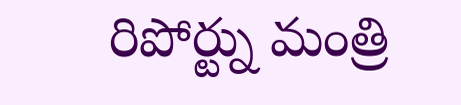రిపోర్ట్ను మంత్రి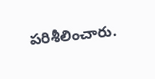పరిశీలించారు.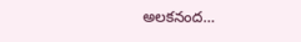అలకనంద…